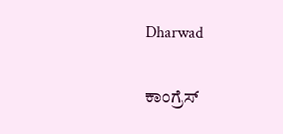Dharwad

ಕಾಂಗ್ರೆಸ್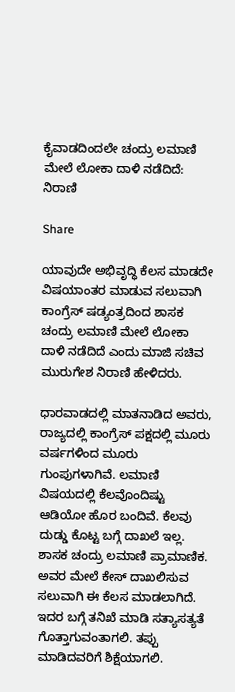ಕೈವಾಡದಿಂದಲೇ ಚಂದ್ರು ಲಮಾಣಿ ಮೇಲೆ ಲೋಕಾ ದಾಳಿ ನಡೆದಿದೆ: ನಿರಾಣಿ

Share

ಯಾವುದೇ ಅಭಿವೃದ್ಧಿ ಕೆಲಸ ಮಾಡದೇ ವಿಷಯಾಂತರ ಮಾಡುವ ಸಲುವಾಗಿ ಕಾಂಗ್ರೆಸ್ ಷಡ್ಯಂತ್ರದಿಂದ ಶಾಸಕ ಚಂದ್ರು ಲಮಾಣಿ ಮೇಲೆ ಲೋಕಾ ದಾಳಿ ನಡೆದಿದೆ ಎಂದು ಮಾಜಿ ಸಚಿವ ಮುರುಗೇಶ ನಿರಾಣಿ ಹೇಳಿದರು.

ಧಾರವಾಡದಲ್ಲಿ ಮಾತನಾಡಿದ ಅವರು, ರಾಜ್ಯದಲ್ಲಿ ಕಾಂಗ್ರೆಸ್ ಪಕ್ಷದಲ್ಲಿ ಮೂರು ವರ್ಷಗಳಿಂದ ಮೂರು ಗುಂಪುಗಳಾಗಿವೆ. ಲಮಾಣಿ ವಿಷಯದಲ್ಲಿ ಕೆಲವೊಂದಿಷ್ಟು ಆಡಿಯೋ ಹೊರ ಬಂದಿವೆ. ಕೆಲವು ದುಡ್ಡು ಕೊಟ್ಟ ಬಗ್ಗೆ ದಾಖಲೆ ಇಲ್ಲ. ಶಾಸಕ ಚಂದ್ರು ಲಮಾಣಿ ಪ್ರಾಮಾಣಿಕ. ಅವರ ಮೇಲೆ ಕೇಸ್ ದಾಖಲಿಸುವ ಸಲುವಾಗಿ ಈ ಕೆಲಸ ಮಾಡಲಾಗಿದೆ. ಇದರ ಬಗ್ಗೆ ತನಿಖೆ ಮಾಡಿ ಸತ್ಯಾಸತ್ಯತೆ ಗೊತ್ತಾಗುವಂತಾಗಲಿ. ತಪ್ಪು ಮಾಡಿದವರಿಗೆ ಶಿಕ್ಷೆಯಾಗಲಿ.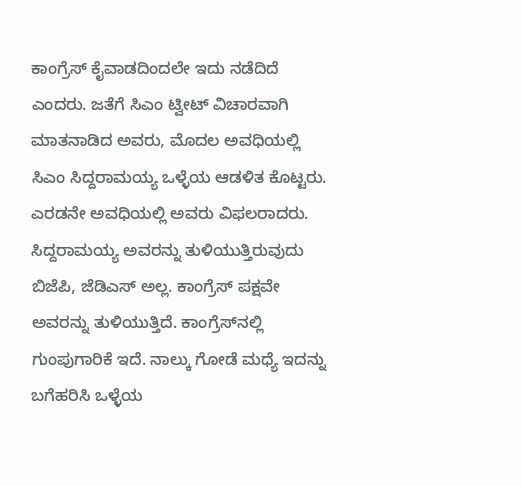ಕಾಂಗ್ರೆಸ್ ಕೈವಾಡದಿಂದಲೇ ಇದು ನಡೆದಿದೆ ಎಂದರು. ಜತೆಗೆ ಸಿಎಂ ಟ್ವೀಟ್ ವಿಚಾರವಾಗಿ ಮಾತನಾಡಿದ ಅವರು, ಮೊದಲ ಅವಧಿಯಲ್ಲಿ ಸಿಎಂ ಸಿದ್ದರಾಮಯ್ಯ ಒಳ್ಳೆಯ ಆಡಳಿತ ಕೊಟ್ಟರು. ಎರಡನೇ ಅವಧಿಯಲ್ಲಿ ಅವರು ವಿಫಲರಾದರು. ಸಿದ್ದರಾಮಯ್ಯ ಅವರನ್ನು ತುಳಿಯುತ್ತಿರುವುದು ಬಿಜೆಪಿ, ಜೆಡಿಎಸ್ ಅಲ್ಲ. ಕಾಂಗ್ರೆಸ್ ಪಕ್ಷವೇ ಅವರನ್ನು ತುಳಿಯುತ್ತಿದೆ. ಕಾಂಗ್ರೆಸ್‌ನಲ್ಲಿ ಗುಂಪುಗಾರಿಕೆ ಇದೆ. ನಾಲ್ಕು ಗೋಡೆ ಮಧ್ಯೆ ಇದನ್ನು ಬಗೆಹರಿಸಿ ಒಳ್ಳೆಯ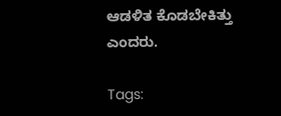ಆಡಳಿತ ಕೊಡಬೇಕಿತ್ತು ಎಂದರು.

Tags: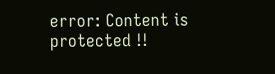error: Content is protected !!